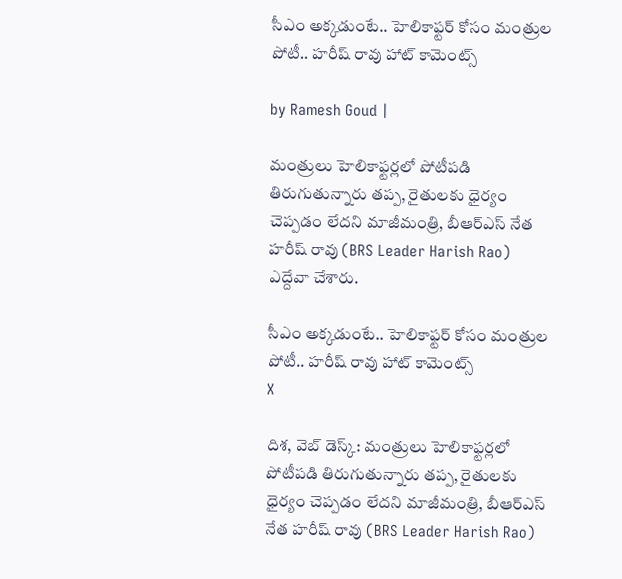సీఎం అక్కడుంటే.. హెలికాఫ్టర్ కోసం మంత్రుల పోటీ.. హరీష్ రావు హాట్ కామెంట్స్

by Ramesh Goud |

మంత్రులు హెలికాఫ్టర్లలో పోటీపడి తిరుగుతున్నారు తప్ప, రైతులకు ధైర్యం చెప్పడం లేదని మాజీమంత్రి, బీఆర్ఎస్ నేత హరీష్ రావు (BRS Leader Harish Rao) ఎద్దేవా చేశారు.

సీఎం అక్కడుంటే.. హెలికాఫ్టర్ కోసం మంత్రుల పోటీ.. హరీష్ రావు హాట్ కామెంట్స్
X

దిశ, వెబ్ డెస్క్: మంత్రులు హెలికాఫ్టర్లలో పోటీపడి తిరుగుతున్నారు తప్ప, రైతులకు ధైర్యం చెప్పడం లేదని మాజీమంత్రి, బీఆర్ఎస్ నేత హరీష్ రావు (BRS Leader Harish Rao)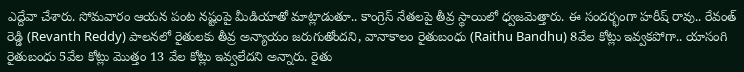ఎద్దేవా చేశారు. సోమవారం ఆయన పంట నష్టంపై మీడియాతో మాట్లాడుతూ.. కాంగ్రెస్ నేతలపై తీవ్ర స్థాయిలో ధ్వజమెత్తారు. ఈ సందర్భంగా హరీష్ రావు.. రేవంత్ రెడ్డి (Revanth Reddy) పాలనలో రైతులకు తీవ్ర అన్యాయం జరుగుతోందని, వానాకాలం రైతుబంధు (Raithu Bandhu) 8వేల కోట్లు ఇవ్వకపోగా.. యాసంగి రైతుబంధు 5వేల కోట్లు మొత్తం 13 వేల కోట్లు ఇవ్వలేదని అన్నారు. రైతు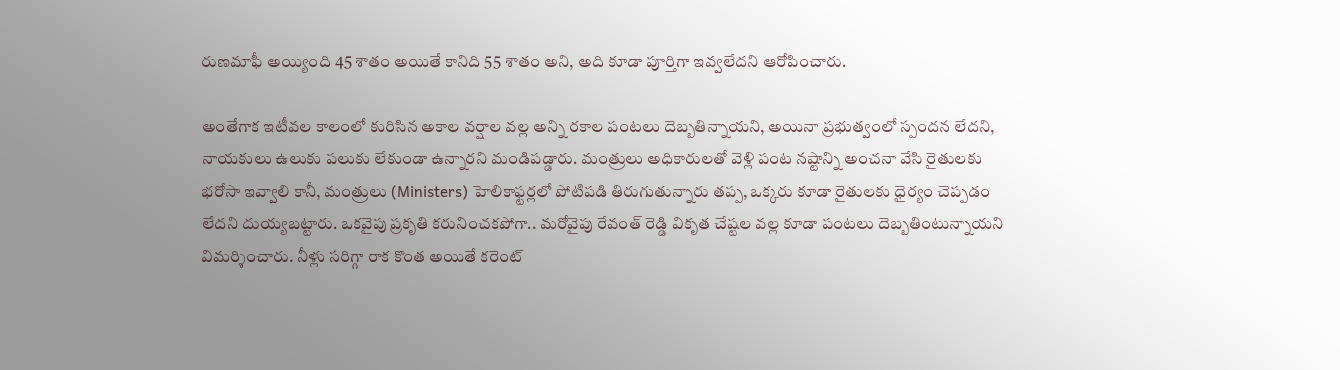రుణమాఫీ అయ్యింది 45 శాతం అయితే కానిది 55 శాతం అని, అది కూడా పూర్తిగా ఇవ్వలేదని ఆరోపించారు.

అంతేగాక ఇటీవల కాలంలో కురిసిన అకాల వర్షాల వల్ల అన్ని రకాల పంటలు దెబ్బతిన్నాయని, అయినా ప్రభుత్వంలో స్పందన లేదని, నాయకులు ఉలుకు పలుకు లేకుండా ఉన్నారని మండిపడ్డారు. మంత్రులు అధికారులతో వెళ్లి పంట నష్టాన్ని అంచనా వేసి రైతులకు భరోసా ఇవ్వాలి కానీ, మంత్రులు (Ministers) హెలికాఫ్టర్లలో పోటిపడి తిరుగుతున్నారు తప్ప, ఒక్కరు కూడా రైతులకు ధైర్యం చెప్పడం లేదని దుయ్యబట్టారు. ఒకవైపు ప్రకృతి కరునించకపోగా.. మరోవైపు రేవంత్ రెడ్డి వికృత చేష్టల వల్ల కూడా పంటలు దెబ్బతింటున్నాయని విమర్శించారు. నీళ్లు సరిగ్గా రాక కొంత అయితే కరెంట్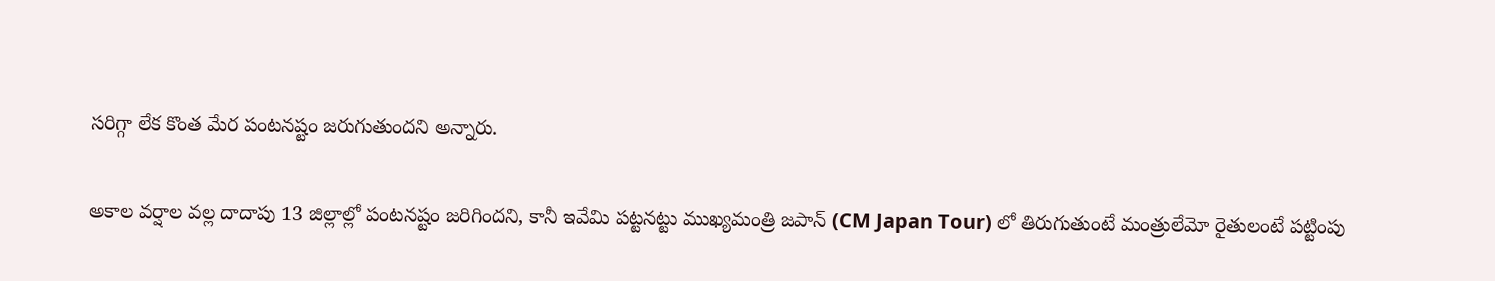సరిగ్గా లేక కొంత మేర పంటనష్టం జరుగుతుందని అన్నారు.

అకాల వర్షాల వల్ల దాదాపు 13 జిల్లాల్లో పంటనష్టం జరిగిందని, కానీ ఇవేమి పట్టనట్టు ముఖ్యమంత్రి జపాన్ (CM Japan Tour) లో తిరుగుతుంటే మంత్రులేమో రైతులంటే పట్టింపు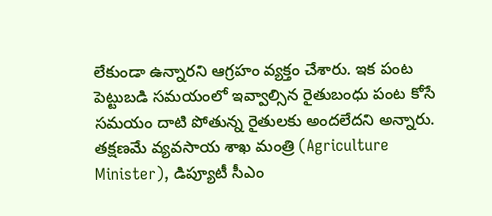లేకుండా ఉన్నారని ఆగ్రహం వ్యక్తం చేశారు. ఇక పంట పెట్టుబడి సమయంలో ఇవ్వాల్సిన రైతుబంధు పంట కోసే సమయం దాటి పోతున్న రైతులకు అందలేదని అన్నారు. తక్షణమే వ్యవసాయ శాఖ మంత్రి (Agriculture Minister), డిప్యూటీ సీఎం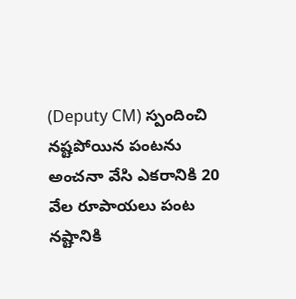(Deputy CM) స్పందించి నష్టపోయిన పంటను అంచనా వేసి ఎకరానికి 20 వేల రూపాయలు పంట నష్టానికి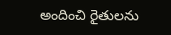అందించి రైతులను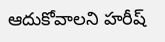ఆదుకోవాలని హరీష్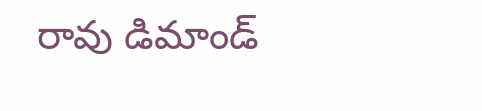రావు డిమాండ్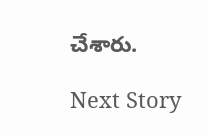చేశారు.

Next Story